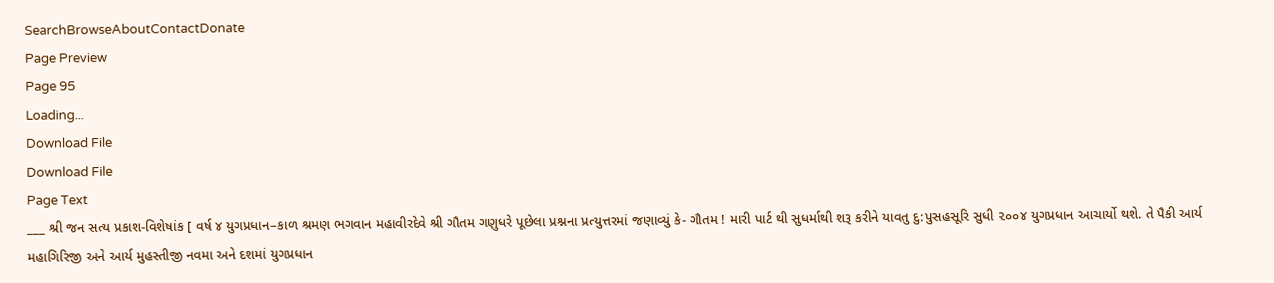SearchBrowseAboutContactDonate
Page Preview
Page 95
Loading...
Download File
Download File
Page Text
___ શ્રી જન સત્ય પ્રકાશ-વિશેષાંક [ વર્ષ ૪ યુગપ્રધાન–કાળ શ્રમણ ભગવાન મહાવીરદેવે શ્રી ગૌતમ ગણુધરે પૂછેલા પ્રશ્નના પ્રત્યુત્તરમાં જણાવ્યું કે- ગૌતમ ! મારી પાર્ટ થી સુધર્માથી શરૂ કરીને યાવતુ દુ:પુસહસૂરિ સુધી ૨૦૦૪ યુગપ્રધાન આચાર્યો થશે. તે પૈકી આર્ય મહાગિરિજી અને આર્ય મુહસ્તીજી નવમા અને દશમાં યુગપ્રધાન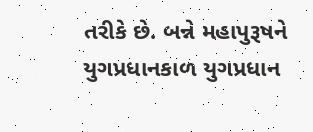તરીકે છે. બન્ને મહાપુરૂષને યુગપ્રધાનકાળ યુગપ્રધાન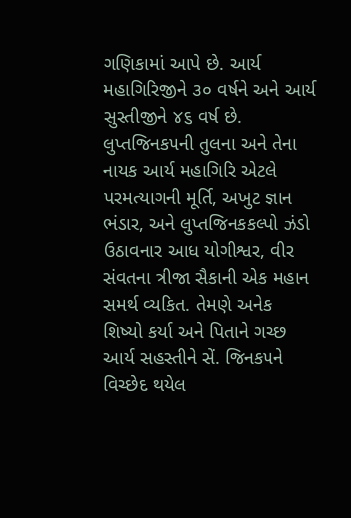ગણિકામાં આપે છે. આર્ય મહાગિરિજીને ૩૦ વર્ષને અને આર્ય સુસ્તીજીને ૪૬ વર્ષ છે. લુપ્તજિનક૫ની તુલના અને તેના નાયક આર્ય મહાગિરિ એટલે પરમત્યાગની મૂર્તિ, અખુટ જ્ઞાન ભંડાર, અને લુપ્તજિનકકલ્પો ઝંડો ઉઠાવનાર આધ યોગીશ્વર, વીર સંવતના ત્રીજા સૈકાની એક મહાન સમર્થ વ્યકિત. તેમણે અનેક શિષ્યો કર્યા અને પિતાને ગચ્છ આર્ય સહસ્તીને સેં. જિનક૫ને વિચ્છેદ થયેલ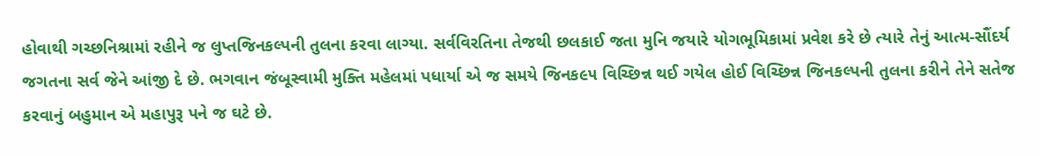હોવાથી ગચ્છનિશ્રામાં રહીને જ લુપ્તજિનકલ્પની તુલના કરવા લાગ્યા. સર્વવિરતિના તેજથી છલકાઈ જતા મુનિ જયારે યોગભૂમિકામાં પ્રવેશ કરે છે ત્યારે તેનું આત્મ-સૌંદર્ય જગતના સર્વ જેને આંજી દે છે. ભગવાન જંબૂસ્વામી મુક્તિ મહેલમાં પધાર્યા એ જ સમયે જિનક૯૫ વિચ્છિન્ન થઈ ગયેલ હોઈ વિચ્છિન્ન જિનકલ્પની તુલના કરીને તેને સતેજ કરવાનું બહુમાન એ મહાપુરૂ પને જ ઘટે છે.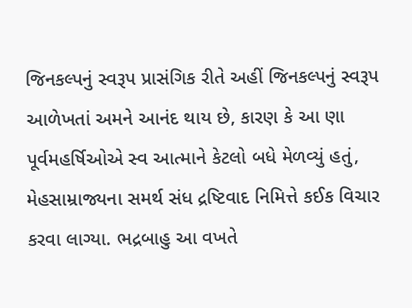જિનકલ્પનું સ્વરૂપ પ્રાસંગિક રીતે અહીં જિનકલ્પનું સ્વરૂપ આળેખતાં અમને આનંદ થાય છે, કારણ કે આ ણા પૂર્વમહર્ષિઓએ સ્વ આત્માને કેટલો બધે મેળવ્યું હતું, મેહસામ્રાજ્યના સમર્થ સંધ દ્રષ્ટિવાદ નિમિત્તે કઈક વિચાર કરવા લાગ્યા. ભદ્રબાહુ આ વખતે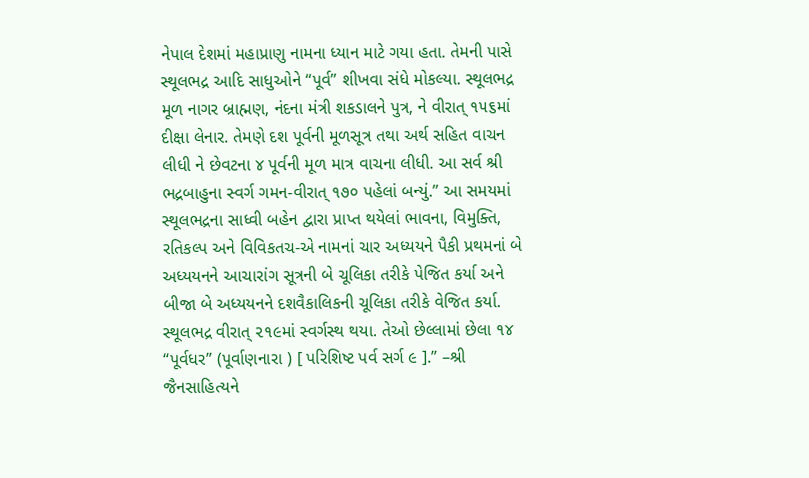નેપાલ દેશમાં મહાપ્રાણુ નામના ધ્યાન માટે ગયા હતા. તેમની પાસે સ્થૂલભદ્ર આદિ સાધુઓને “પૂર્વ” શીખવા સંધે મોકલ્યા. સ્થૂલભદ્ર મૂળ નાગર બ્રાહ્મણ, નંદના મંત્રી શકડાલને પુત્ર, ને વીરાત્ ૧૫૬માં દીક્ષા લેનાર. તેમણે દશ પૂર્વની મૂળસૂત્ર તથા અર્થ સહિત વાચન લીધી ને છેવટના ૪ પૂર્વની મૂળ માત્ર વાચના લીધી. આ સર્વ શ્રી ભદ્રબાહુના સ્વર્ગ ગમન-વીરાત્ ૧૭૦ પહેલાં બન્યું.” આ સમયમાં સ્થૂલભદ્રના સાધ્વી બહેન દ્વારા પ્રાપ્ત થયેલાં ભાવના, વિમુક્તિ, રતિકલ્પ અને વિવિકતચ-એ નામનાં ચાર અધ્યયને પૈકી પ્રથમનાં બે અધ્યયનને આચારાંગ સૂત્રની બે ચૂલિકા તરીકે પેજિત કર્યા અને બીજા બે અધ્યયનને દશવૈકાલિકની ચૂલિકા તરીકે વેજિત કર્યા. સ્થૂલભદ્ર વીરાત્ ૨૧૯માં સ્વર્ગસ્થ થયા. તેઓ છેલ્લામાં છેલા ૧૪ “પૂર્વધર” (પૂર્વાણનારા ) [ પરિશિષ્ટ પર્વ સર્ગ ૯ ].” –શ્રી જૈનસાહિત્યને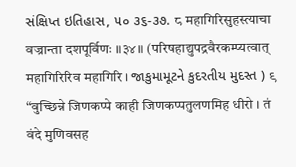સંક્ષિપ્ત ઇતિહાસ, ૫૦ ૩૬-૩૭. ८ महागिरिसुहस्त्याचा वज्रान्ता दशपूर्विणः ॥३४॥ (परिषहाद्युपद्रवैरकम्प्यत्वात् महागिरिरिव महागिरि । જાકુમામૂટને કુદરતીય મુદસ્ત ) ९ “वुच्छिन्ने जिणकप्पे काही जिणकप्पतुलणमिह धीरो । तं वंदे मुणिवसह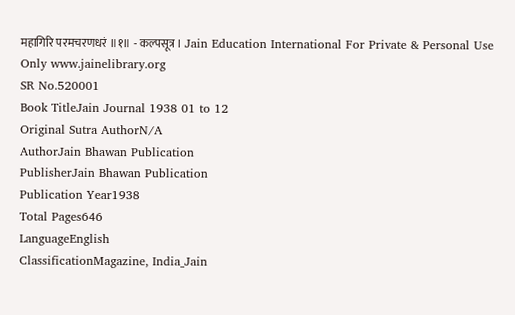महागिरि परमचरणधरं ॥१॥ - कल्पसूत्र । Jain Education International For Private & Personal Use Only www.jainelibrary.org
SR No.520001
Book TitleJain Journal 1938 01 to 12
Original Sutra AuthorN/A
AuthorJain Bhawan Publication
PublisherJain Bhawan Publication
Publication Year1938
Total Pages646
LanguageEnglish
ClassificationMagazine, India_Jain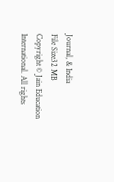Journal, & India
File Size32 MB
Copyright © Jain Education International. All rights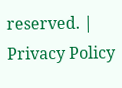reserved. | Privacy Policy